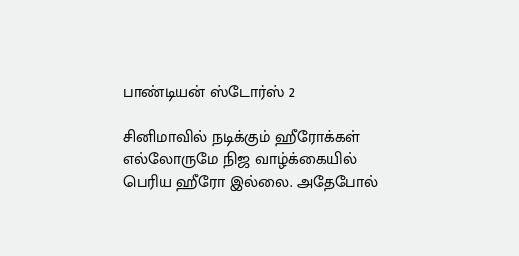பாண்டியன் ஸ்டோர்ஸ் 2

சினிமாவில் நடிக்கும் ஹீரோக்கள் எல்லோருமே நிஜ வாழ்க்கையில் பெரிய ஹீரோ இல்லை. அதேபோல்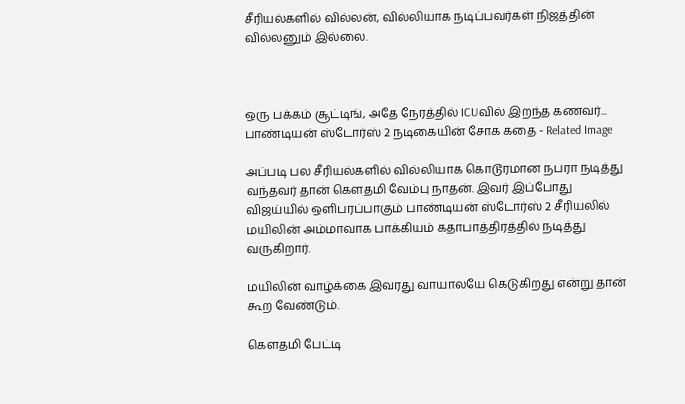சீரியல்களில் வில்லன், வில்லியாக நடிப்பவர்கள் நிஜத்தின் வில்லனும் இல்லை.



ஒரு பக்கம் சூட்டிங், அதே நேரத்தில் ICUவில் இறந்த கணவர்... பாண்டியன் ஸ்டோர்ஸ் 2 நடிகையின் சோக கதை - Related Image

அப்படி பல சீரியல்களில் வில்லியாக கொடூரமான நபரா நடித்து வந்தவர் தான் கௌதமி வேம்பு நாதன். இவர் இப்போது விஜய்யில் ஒளிபரப்பாகும் பாண்டியன் ஸ்டோர்ஸ் 2 சீரியலில் மயிலின் அம்மாவாக பாக்கியம் கதாபாத்திரத்தில் நடித்து வருகிறார்.

மயிலின் வாழ்க்கை இவரது வாயாலயே கெடுகிறது என்று தான் கூற வேண்டும்.

கௌதமி பேட்டி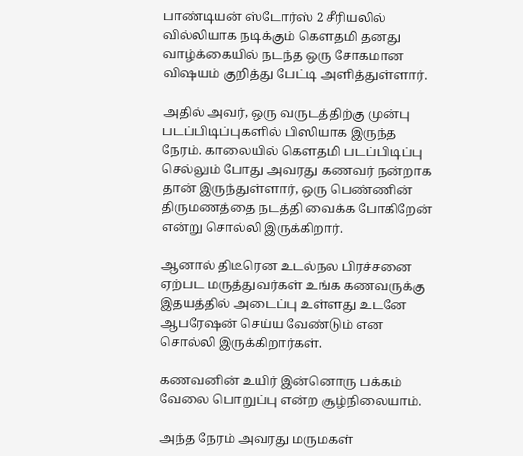பாண்டியன் ஸ்டோர்ஸ் 2 சீரியலில் வில்லியாக நடிக்கும் கௌதமி தனது வாழ்க்கையில் நடந்த ஒரு சோகமான விஷயம் குறித்து பேட்டி அளித்துள்ளார்.

அதில் அவர், ஒரு வருடத்திற்கு முன்பு படப்பிடிப்புகளில் பிஸியாக இருந்த நேரம். காலையில் கௌதமி படப்பிடிப்பு செல்லும் போது அவரது கணவர் நன்றாக தான் இருந்துள்ளார், ஒரு பெண்ணின் திருமணத்தை நடத்தி வைக்க போகிறேன் என்று சொல்லி இருக்கிறார்.

ஆனால் திடீரென உடல்நல பிரச்சனை ஏற்பட மருத்துவர்கள் உங்க கணவருக்கு இதயத்தில் அடைப்பு உள்ளது உடனே ஆபரேஷன் செய்ய வேண்டும் என சொல்லி இருக்கிறார்கள்.

கணவனின் உயிர் இன்னொரு பக்கம் வேலை பொறுப்பு என்ற சூழ்நிலையாம்.

அந்த நேரம் அவரது மருமகள்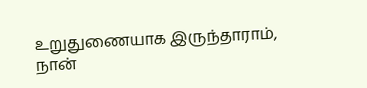உறுதுணையாக இருந்தாராம், நான்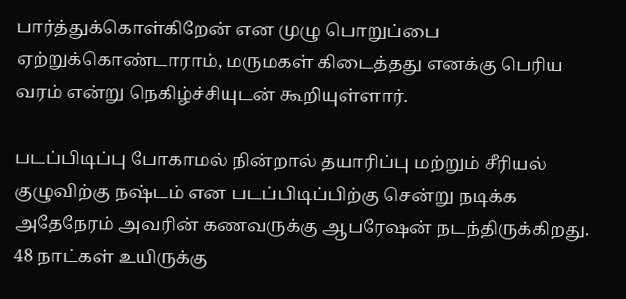பார்த்துக்கொள்கிறேன் என முழு பொறுப்பை ஏற்றுக்கொண்டாராம், மருமகள் கிடைத்தது எனக்கு பெரிய வரம் என்று நெகிழ்ச்சியுடன் கூறியுள்ளார்.

படப்பிடிப்பு போகாமல் நின்றால் தயாரிப்பு மற்றும் சீரியல் குழுவிற்கு நஷ்டம் என படப்பிடிப்பிற்கு சென்று நடிக்க அதேநேரம் அவரின் கணவருக்கு ஆபரேஷன் நடந்திருக்கிறது. 48 நாட்கள் உயிருக்கு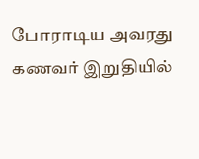போராடிய அவரது கணவர் இறுதியில்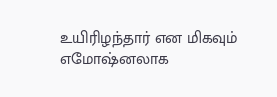உயிரிழந்தார் என மிகவும் எமோஷ்னலாக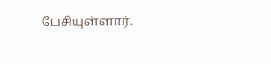பேசியுள்ளார்.